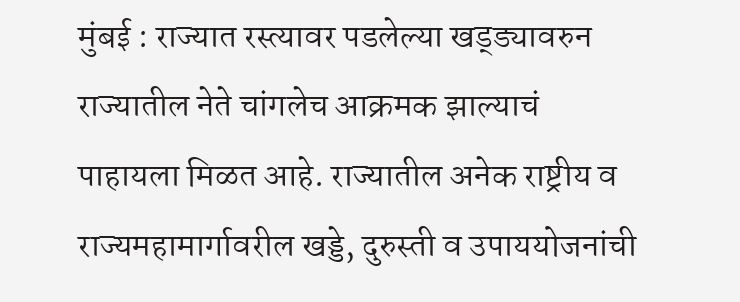मुंबई : राज्यात रस्त्यावर पडलेल्या खड्ड्यावरुन राज्यातील नेते चांगलेच आक्रमक झाल्याचं पाहायला मिळत आहे. राज्यातील अनेक राष्ट्रीय व राज्यमहामार्गावरील खड्डे, दुरुस्ती व उपाययोजनांची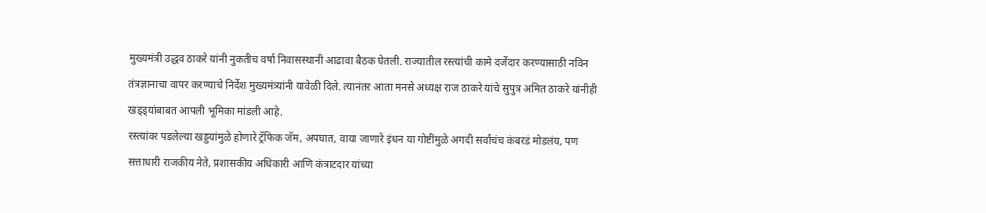मुख्यमंत्री उद्धव ठाकरे यांनी नुकतीच वर्षा निवासस्थानी आढावा बैठक घेतली. राज्यातील रस्त्यांची कामे दर्जेदार करण्यासाठी नविन तंत्रज्ञानाचा वापर करण्याचे निर्देश मुख्यमंत्र्यांनी यावेळी दिले. त्यानंतर आता मनसे अध्यक्ष राज ठाकरे यांचे सुपुत्र अमित ठाकरे यांनीही खड्ड्यांबाबत आपली भूमिका मांडली आहे.
रस्त्यांवर पडलेल्या खड्डयांमुळे होणारे ट्रॅफिक जॅम, अपघात, वाया जाणारे इंधन या गोष्टींमुळे अगदी सर्वांचंच कंबरडं मोडलंय, पण सत्ताधारी राजकीय नेते, प्रशासकीय अधिकारी आणि कंत्राटदार यांच्या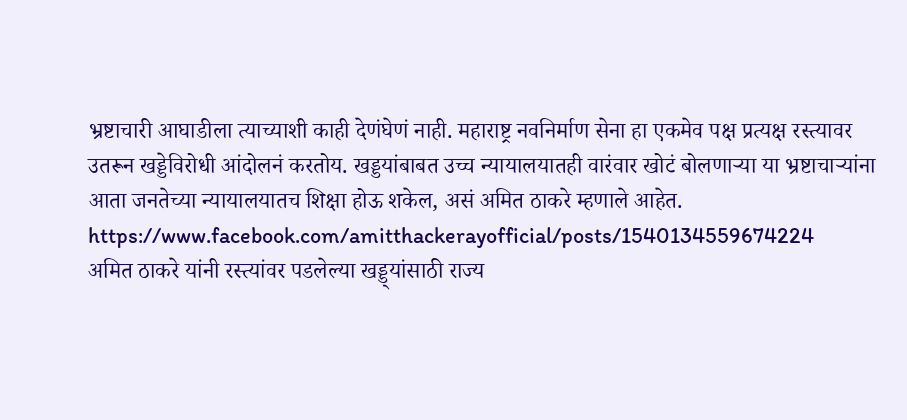भ्रष्टाचारी आघाडीला त्याच्याशी काही देणंघेणं नाही. महाराष्ट्र नवनिर्माण सेना हा एकमेव पक्ष प्रत्यक्ष रस्त्यावर उतरून खड्डेविरोधी आंदोलनं करतोय. खड्डयांबाबत उच्च न्यायालयातही वारंवार खोटं बोलणाऱ्या या भ्रष्टाचाऱ्यांना आता जनतेच्या न्यायालयातच शिक्षा होऊ शकेल, असं अमित ठाकरे म्हणाले आहेत.
https://www.facebook.com/amitthackerayofficial/posts/1540134559674224
अमित ठाकरे यांनी रस्त्यांवर पडलेल्या खड्ड्यांसाठी राज्य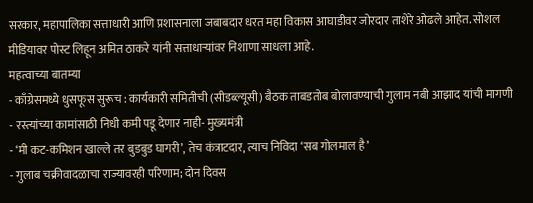सरकार, महापालिका सत्ताधारी आणि प्रशासनाला जबाबदार धरत महा विकास आघाडीवर जोरदार ताशेरे ओढले आहेत. सोशल मीडियावर पोस्ट लिहून अमित ठाकरे यांनी सत्ताधाऱ्यांवर निशाणा साधला आहे.
महत्वाच्या बातम्या
- काँग्रेसमध्ये धुसफूस सुरूच : कार्यकारी समितीची (सीडब्ल्यूसी) बैठक ताबडतोब बोलावण्याची गुलाम नबी आझाद यांची मागणी
- रस्त्यांच्या कामांसाठी निधी कमी पडू देणार नाही- मुख्यमंत्री
- ‘मी कट-कमिशन खाल्ले तर बुडबुड घागरी’, तेच कंत्राटदार, त्याच निविदा ‘सब गोलमाल है’
- गुलाब चक्रीवादळाचा राज्यावरही परिणाम; दोन दिवस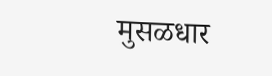मुसळधार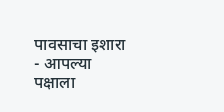पावसाचा इशारा
- आपल्या पक्षाला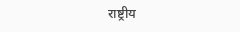राष्ट्रीय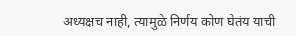अध्यक्षच नाही, त्यामुळे निर्णय कोण घेतंय याची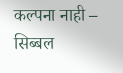कल्पना नाही – सिब्बल